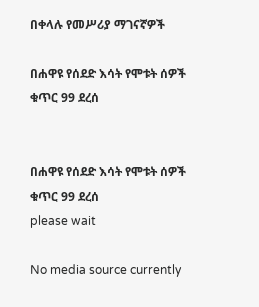በቀላሉ የመሥሪያ ማገናኛዎች

በሐዋዩ የሰደድ እሳት የሞቱት ሰዎች ቁጥር 99 ደረሰ


በሐዋዩ የሰደድ እሳት የሞቱት ሰዎች ቁጥር 99 ደረሰ
please wait

No media source currently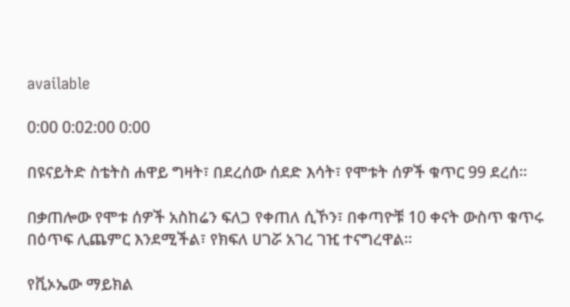available

0:00 0:02:00 0:00

በዩናይትድ ስቴትስ ሐዋይ ግዛት፣ በደረሰው ሰደድ እሳት፣ የሞቱት ሰዎች ቁጥር 99 ደረሰ።

በቃጠሎው የሞቱ ሰዎች አስከሬን ፍለጋ የቀጠለ ሲኾን፣ በቀጣዮቹ 10 ቀናት ውስጥ ቁጥሩ በዕጥፍ ሊጨምር እንደሚችል፣ የክፍለ ሀገሯ አገረ ገዢ ተናግረዋል።

የቪኦኤው ማይክል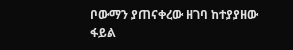ቦውማን ያጠናቀረው ዘገባ ከተያያዘው ፋይል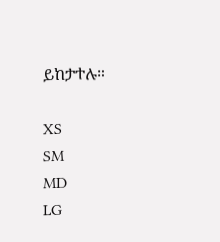ይከታተሉ።

XS
SM
MD
LG